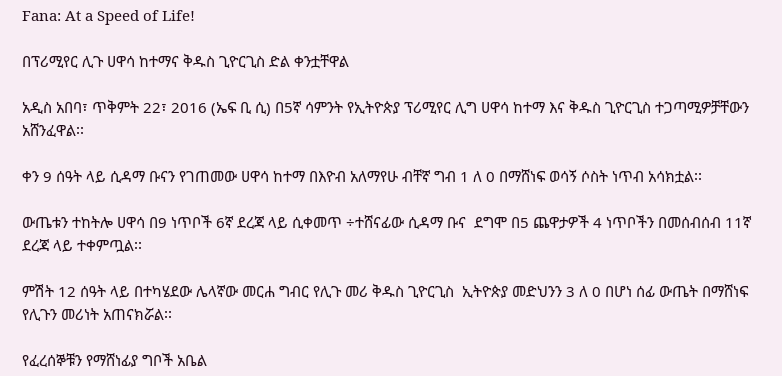Fana: At a Speed of Life!

በፕሪሚየር ሊጉ ሀዋሳ ከተማና ቅዱስ ጊዮርጊስ ድል ቀንቷቸዋል

አዲስ አበባ፣ ጥቅምት 22፣ 2016 (ኤፍ ቢ ሲ) በ5ኛ ሳምንት የኢትዮጵያ ፕሪሚየር ሊግ ሀዋሳ ከተማ እና ቅዱስ ጊዮርጊስ ተጋጣሚዎቻቸውን አሸንፈዋል፡፡

ቀን 9 ሰዓት ላይ ሲዳማ ቡናን የገጠመው ሀዋሳ ከተማ በእዮብ አለማየሁ ብቸኛ ግብ 1 ለ 0 በማሸነፍ ወሳኝ ሶስት ነጥብ አሳክቷል፡፡

ውጤቱን ተከትሎ ሀዋሳ በ9 ነጥቦች 6ኛ ደረጃ ላይ ሲቀመጥ ÷ተሸናፊው ሲዳማ ቡና  ደግሞ በ5 ጨዋታዎች 4 ነጥቦችን በመሰብሰብ 11ኛ ደረጃ ላይ ተቀምጧል፡፡

ምሽት 12 ሰዓት ላይ በተካሄደው ሌላኛው መርሐ ግብር የሊጉ መሪ ቅዱስ ጊዮርጊስ  ኢትዮጵያ መድህንን 3 ለ 0 በሆነ ሰፊ ውጤት በማሸነፍ የሊጉን መሪነት አጠናክሯል፡፡

የፈረሰኞቹን የማሸነፊያ ግቦች አቤል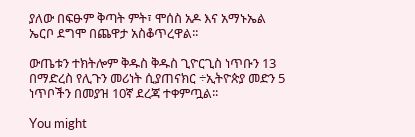ያለው በፍፁም ቅጣት ምት፣ ሞሰስ አዶ እና አማኑኤል ኤርቦ ደግሞ በጨዋታ አስቆጥረዋል፡፡

ውጤቱን ተክትሎም ቅዱስ ቅዱስ ጊዮርጊስ ነጥቡን 13 በማድረስ የሊጉን መሪነት ሲያጠናክር ÷ኢትዮጵያ መድን 5 ነጥቦችን በመያዝ 10ኛ ደረጃ ተቀምጧል፡፡

You might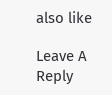also like

Leave A Reply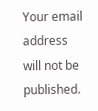Your email address will not be published.